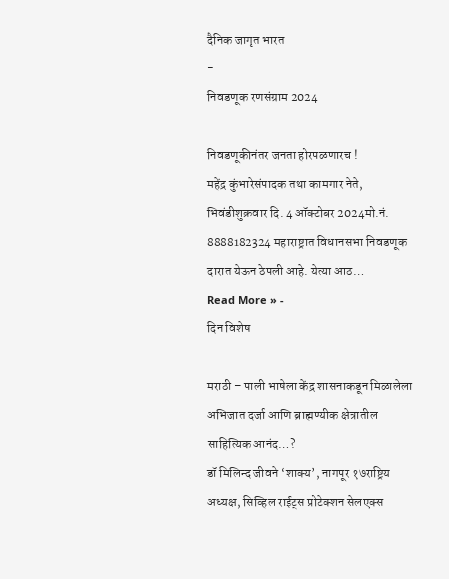दैनिक जागृत भारत
-
निवडणूक रणसंग्राम 2024

निवडणूकीनंतर जनता होरपळणारच !
महेंद्र कुंभारेसंपादक तथा कामगार नेते, भिवंडीशुक्रवार दि. 4 ऑक्टोबर 2024मो.नं. 8888182324 महाराष्ट्रात विधानसभा निवडणूक दारात येऊन ठेपली आहे. येत्या आठ…
Read More » -
दिन विशेष

मराठी – पाली भाषेला केंद्र शासनाकडून मिळालेला अभिजात दर्जा आणि ब्राह्मण्यीक क्षेत्रातील साहित्यिक आनंद…?
डॉ मिलिन्द जीवने ‘शाक्य’, नागपूर १७राष्ट्रिय अध्यक्ष, सिव्हिल राईट्स प्रोटेक्शन सेलएक्स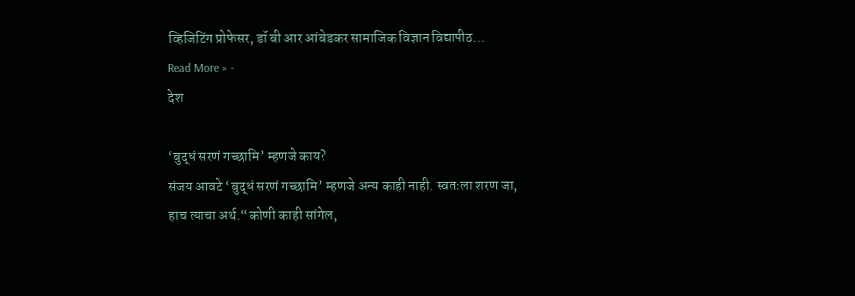व्हिजिटिंग प्रोफेसर, डॉ बी आर आंबेडकर सामाजिक विज्ञान विद्यापीठ…
Read More » -
देश

‘बुद्धं सरणं गच्छामि’ म्हणजे काय?
संजय आवटे ‘बुद्धं सरणं गच्छामि’ म्हणजे अन्य काही नाही. स्वतःला शरण जा, हाच त्याचा अर्थ.“कोणी काही सांगेल,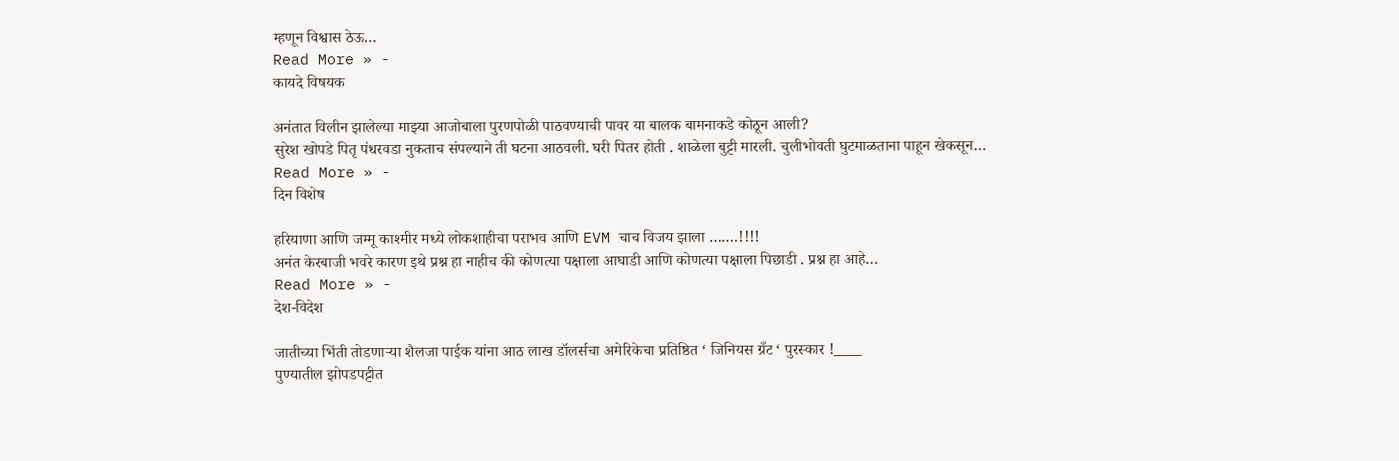म्हणून विश्वास ठेऊ…
Read More » -
कायदे विषयक

अनंतात विलीन झालेल्या माझ्या आजोबाला पुरणपोळी पाठवण्याची पावर या बालक बामनाकडे कोठून आली?
सुरेश खोपडे पितृ पंधरवडा नुकताच संपल्याने ती घटना आठवली. घरी पितर होती . शाळेला बुट्टी मारली. चुलीभोवती घुटमाळताना पाहून खेकसून…
Read More » -
दिन विशेष

हरियाणा आणि जम्मू काश्मीर मध्ये लोकशाहीचा पराभव आणि EVM चाच विजय झाला …….!!!!
अनंत केरबाजी भवरे कारण इथे प्रश्न हा नाहीच की कोणत्या पक्षाला आघाडी आणि कोणत्या पक्षाला पिछाडी . प्रश्न हा आहे…
Read More » -
देश-विदेश

जातीच्या भिंती तोडणाऱ्या शैलजा पाईक यांना आठ लाख डॉलर्सचा अमेरिकेचा प्रतिष्ठित ‘ जिनियस ग्रँट ‘ पुरस्कार !____
पुण्यातील झोपडपट्टीत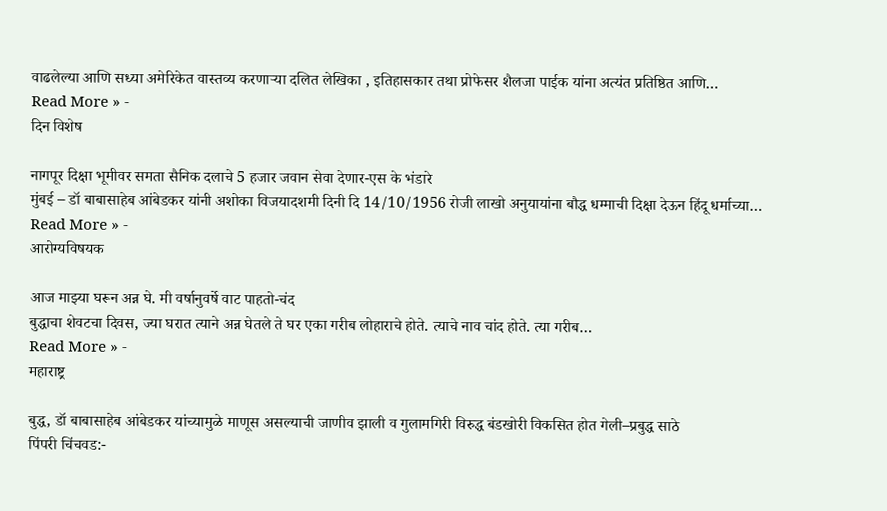वाढलेल्या आणि सध्या अमेरिकेत वास्तव्य करणाऱ्या दलित लेखिका , इतिहासकार तथा प्रोफेसर शैलजा पाईक यांना अत्यंत प्रतिष्ठित आणि…
Read More » -
दिन विशेष

नागपूर दिक्षा भूमीवर समता सैनिक दलाचे 5 हजार जवान सेवा देणार-एस के भंडारे
मुंबई – डॉ बाबासाहेब आंबेडकर यांनी अशोका विजयादशमी दिनी दि 14/10/1956 रोजी लाखो अनुयायांना बौद्ध धम्माची दिक्षा देऊन हिंदू धर्माच्या…
Read More » -
आरोग्यविषयक

आज माझ्या घरून अन्न घे. मी वर्षानुवर्षे वाट पाहतो-चंद
बुद्धाचा शेवटचा दिवस, ज्या घरात त्याने अन्न घेतले ते घर एका गरीब लोहाराचे होते. त्याचे नाव चांद होते. त्या गरीब…
Read More » -
महाराष्ट्र

बुद्ध, डॉ बाबासाहेब आंबेडकर यांच्यामुळे माणूस असल्याची जाणीव झाली व गुलामगिरी विरुद्ध बंडखोरी विकसित होत गेली–प्रबुद्ध साठे
पिंपरी चिंचवड:-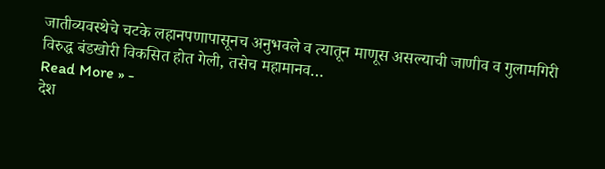जातीव्यवस्थेचे चटके लहानपणापासूनच अनुभवले व त्यातून माणूस असल्याची जाणीव व गुलामगिरी विरुद्ध बंडखोरी विकसित होत गेली, तसेच महामानव…
Read More » -
देश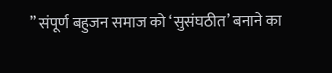” संपूर्ण बहुजन समाज को ‘सुसंघठीत’ बनाने का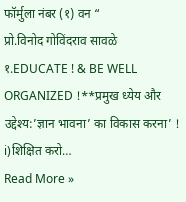फॉर्मुला नंबर (१) वन “
प्रो.विनोद गोविंदराव सावळे १.EDUCATE ! & BE WELL ORGANIZED !**प्रमुख ध्येय और उद्देश्य:’ज्ञान भावना’ का विकास करना’ ! i)शिक्षित करो…
Read More »